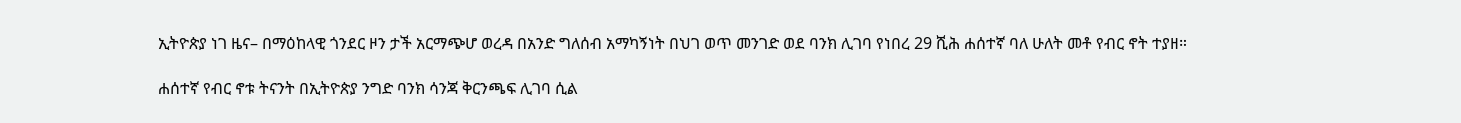ኢትዮጵያ ነገ ዜና– በማዕከላዊ ጎንደር ዞን ታች አርማጭሆ ወረዳ በአንድ ግለሰብ አማካኝነት በህገ ወጥ መንገድ ወደ ባንክ ሊገባ የነበረ 29 ሺሕ ሐሰተኛ ባለ ሁለት መቶ የብር ኖት ተያዘ።

ሐሰተኛ የብር ኖቱ ትናንት በኢትዮጵያ ንግድ ባንክ ሳንጃ ቅርንጫፍ ሊገባ ሲል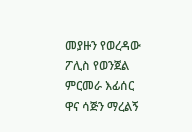መያዙን የወረዳው ፖሊስ የወንጀል ምርመራ እፊሰር ዋና ሳጅን ማረልኝ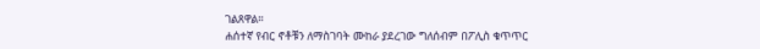ገልጸዋል።
ሐሰተኛ የብር ኖቶቹን ለማስገባት ሙከራ ያደረገው ግለሰብም በፖሊስ ቁጥጥር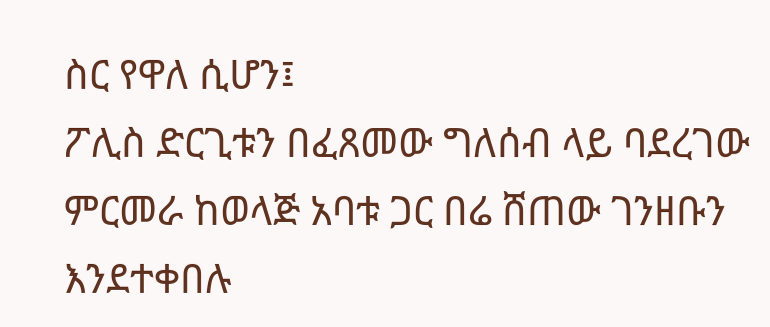ስር የዋለ ሲሆን፤
ፖሊስ ድርጊቱን በፈጸመው ግለሰብ ላይ ባደረገው ምርመራ ከወላጅ አባቱ ጋር በሬ ሸጠው ገንዘቡን እንደተቀበሉ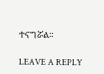ተናግሯል።

LEAVE A REPLY